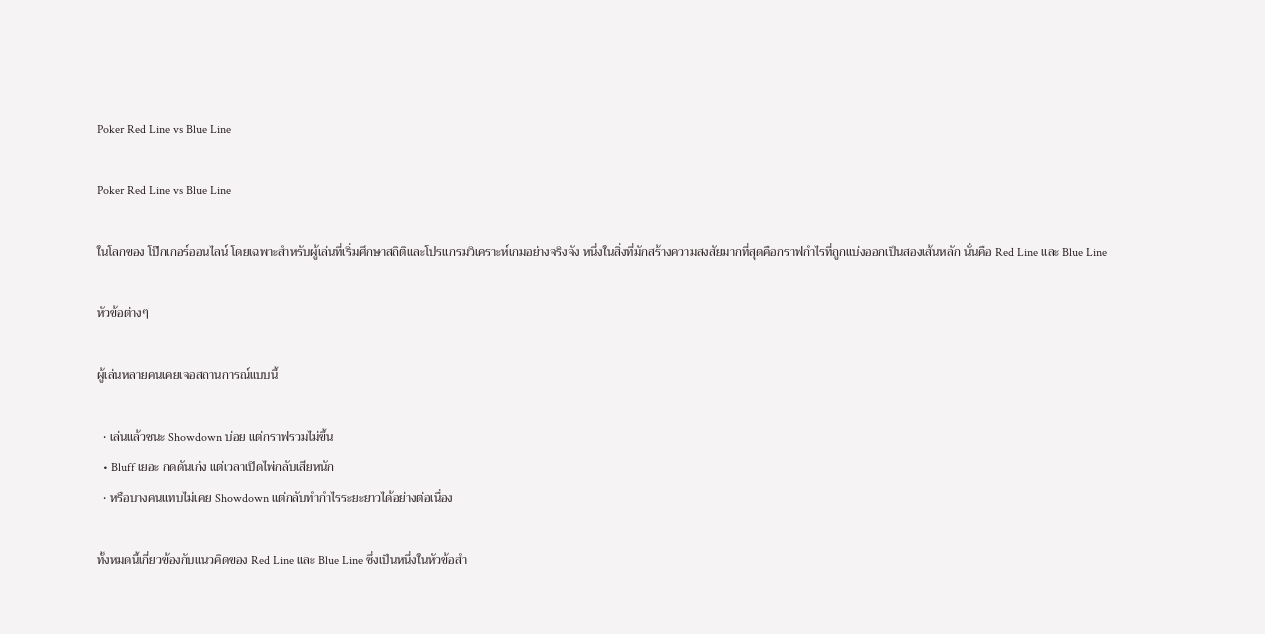Poker Red Line vs Blue Line

Poker Red Line vs Blue Line

ในโลกของ โป๊กเกอร์ออนไลน์ โดยเฉพาะสำหรับผู้เล่นที่เริ่มศึกษาสถิติและโปรแกรมวิเคราะห์เกมอย่างจริงจัง หนึ่งในสิ่งที่มักสร้างความสงสัยมากที่สุดคือกราฟกำไรที่ถูกแบ่งออกเป็นสองเส้นหลัก นั่นคือ Red Line และ Blue Line

หัวข้อต่างๆ

ผู้เล่นหลายคนเคยเจอสถานการณ์แบบนี้

  • เล่นแล้วชนะ Showdown บ่อย แต่กราฟรวมไม่ขึ้น
  • Bluff เยอะ กดดันเก่ง แต่เวลาเปิดไพ่กลับเสียหนัก
  • หรือบางคนแทบไม่เคย Showdown แต่กลับทำกำไรระยะยาวได้อย่างต่อเนื่อง

ทั้งหมดนี้เกี่ยวข้องกับแนวคิดของ Red Line และ Blue Line ซึ่งเป็นหนึ่งในหัวข้อสำ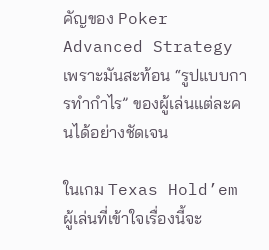คัญของ Poker Advanced Strategy เพราะมันสะท้อน “รูปแบบการทำกำไร” ของผู้เล่นแต่ละคนได้อย่างชัดเจน

ในเกม Texas Hold’em ผู้เล่นที่เข้าใจเรื่องนี้จะ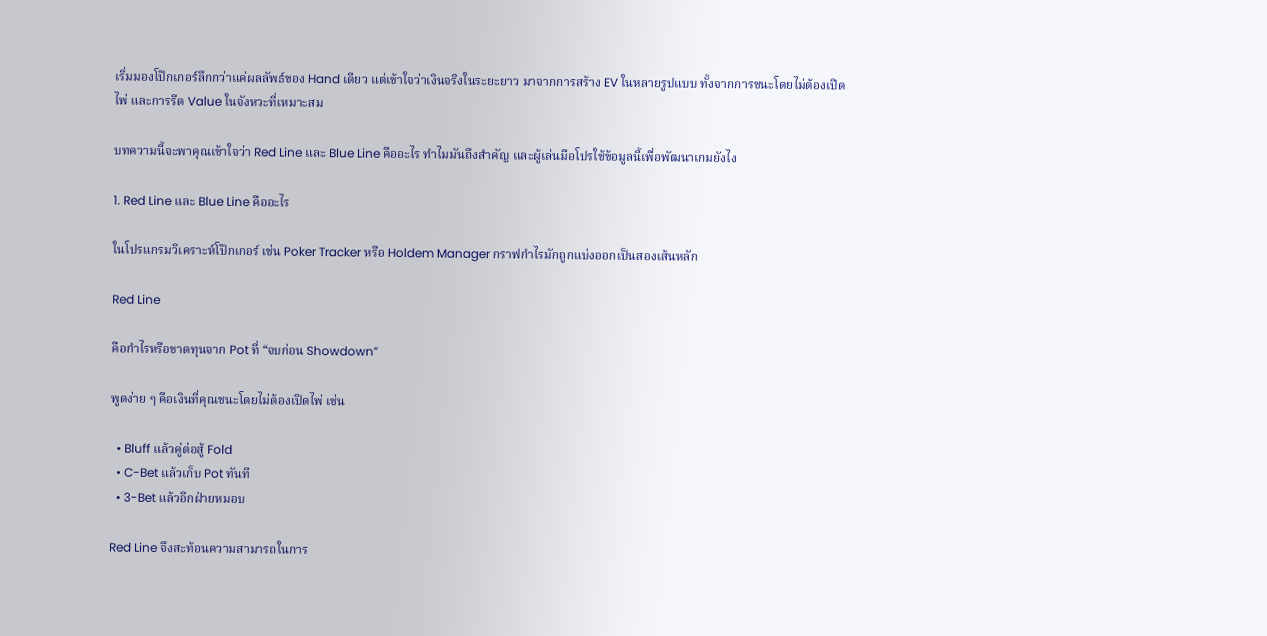เริ่มมองโป๊กเกอร์ลึกกว่าแค่ผลลัพธ์ของ Hand เดียว แต่เข้าใจว่าเงินจริงในระยะยาว มาจากการสร้าง EV ในหลายรูปแบบ ทั้งจากการชนะโดยไม่ต้องเปิดไพ่ และการรีด Value ในจังหวะที่เหมาะสม

บทความนี้จะพาคุณเข้าใจว่า Red Line และ Blue Line คืออะไร ทำไมมันถึงสำคัญ และผู้เล่นมือโปรใช้ข้อมูลนี้เพื่อพัฒนาเกมยังไง

1. Red Line และ Blue Line คืออะไร

ในโปรแกรมวิเคราะห์โป๊กเกอร์ เช่น Poker Tracker หรือ Holdem Manager กราฟกำไรมักถูกแบ่งออกเป็นสองเส้นหลัก

Red Line

คือกำไรหรือขาดทุนจาก Pot ที่ “จบก่อน Showdown”

พูดง่าย ๆ คือเงินที่คุณชนะโดยไม่ต้องเปิดไพ่ เช่น

  • Bluff แล้วคู่ต่อสู้ Fold
  • C-Bet แล้วเก็บ Pot ทันที
  • 3-Bet แล้วอีกฝ่ายหมอบ

Red Line จึงสะท้อนความสามารถในการ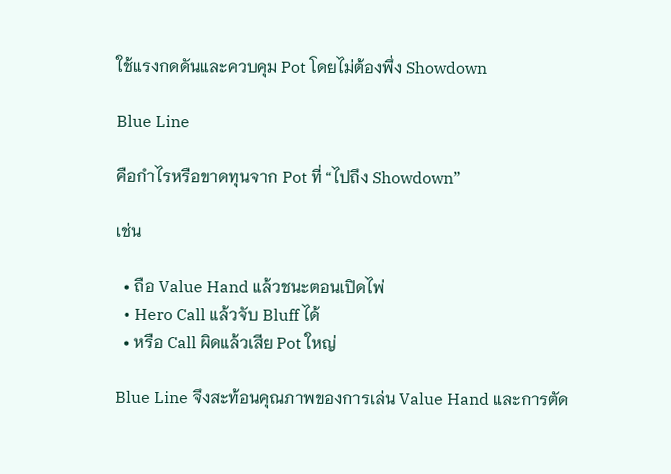ใช้แรงกดดันและควบคุม Pot โดยไม่ต้องพึ่ง Showdown

Blue Line

คือกำไรหรือขาดทุนจาก Pot ที่ “ไปถึง Showdown”

เช่น

  • ถือ Value Hand แล้วชนะตอนเปิดไพ่
  • Hero Call แล้วจับ Bluff ได้
  • หรือ Call ผิดแล้วเสีย Pot ใหญ่

Blue Line จึงสะท้อนคุณภาพของการเล่น Value Hand และการตัด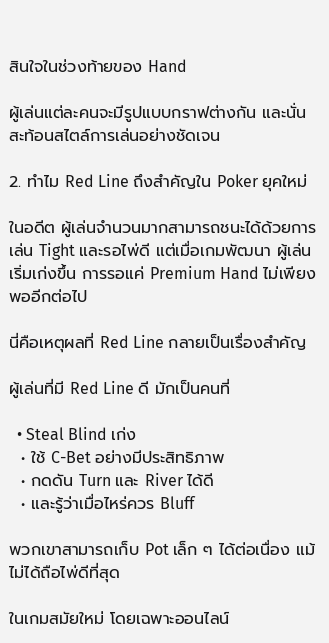สินใจในช่วงท้ายของ Hand

ผู้เล่นแต่ละคนจะมีรูปแบบกราฟต่างกัน และนั่นสะท้อนสไตล์การเล่นอย่างชัดเจน

2. ทำไม Red Line ถึงสำคัญใน Poker ยุคใหม่

ในอดีต ผู้เล่นจำนวนมากสามารถชนะได้ด้วยการเล่น Tight และรอไพ่ดี แต่เมื่อเกมพัฒนา ผู้เล่นเริ่มเก่งขึ้น การรอแค่ Premium Hand ไม่เพียงพออีกต่อไป

นี่คือเหตุผลที่ Red Line กลายเป็นเรื่องสำคัญ

ผู้เล่นที่มี Red Line ดี มักเป็นคนที่

  • Steal Blind เก่ง
  • ใช้ C-Bet อย่างมีประสิทธิภาพ
  • กดดัน Turn และ River ได้ดี
  • และรู้ว่าเมื่อไหร่ควร Bluff

พวกเขาสามารถเก็บ Pot เล็ก ๆ ได้ต่อเนื่อง แม้ไม่ได้ถือไพ่ดีที่สุด

ในเกมสมัยใหม่ โดยเฉพาะออนไลน์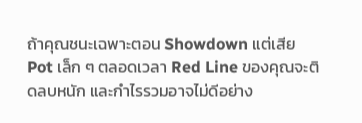ถ้าคุณชนะเฉพาะตอน Showdown แต่เสีย Pot เล็ก ๆ ตลอดเวลา Red Line ของคุณจะติดลบหนัก และกำไรรวมอาจไม่ดีอย่าง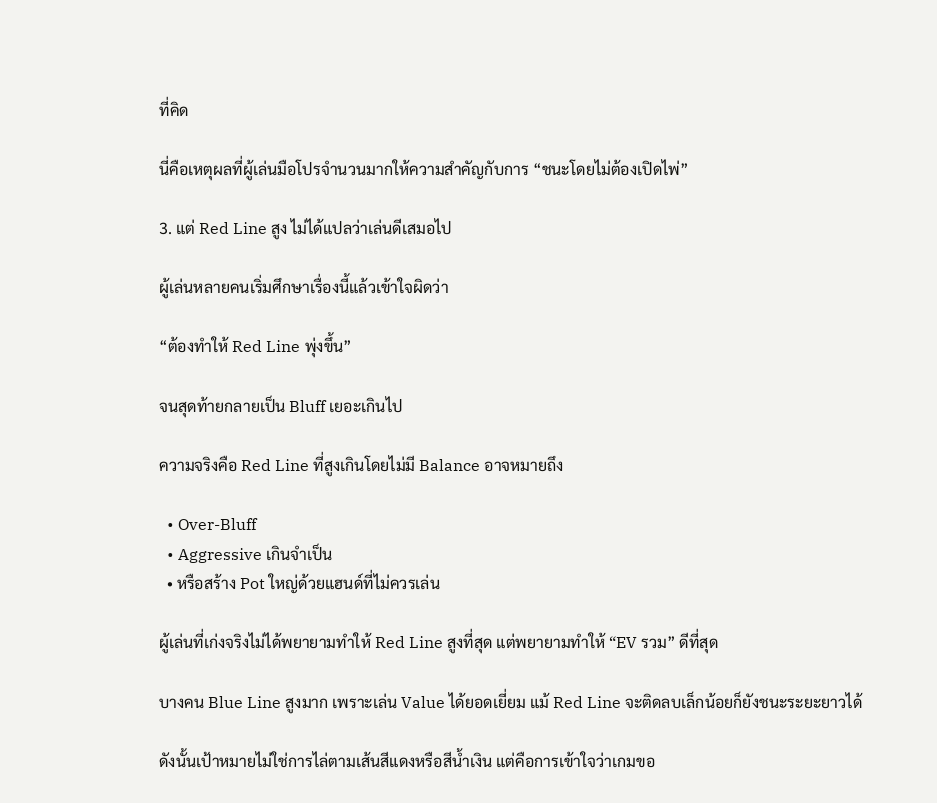ที่คิด

นี่คือเหตุผลที่ผู้เล่นมือโปรจำนวนมากให้ความสำคัญกับการ “ชนะโดยไม่ต้องเปิดไพ่”

3. แต่ Red Line สูง ไม่ได้แปลว่าเล่นดีเสมอไป

ผู้เล่นหลายคนเริ่มศึกษาเรื่องนี้แล้วเข้าใจผิดว่า

“ต้องทำให้ Red Line พุ่งขึ้น”

จนสุดท้ายกลายเป็น Bluff เยอะเกินไป

ความจริงคือ Red Line ที่สูงเกินโดยไม่มี Balance อาจหมายถึง

  • Over-Bluff
  • Aggressive เกินจำเป็น
  • หรือสร้าง Pot ใหญ่ด้วยแฮนด์ที่ไม่ควรเล่น

ผู้เล่นที่เก่งจริงไม่ได้พยายามทำให้ Red Line สูงที่สุด แต่พยายามทำให้ “EV รวม” ดีที่สุด

บางคน Blue Line สูงมาก เพราะเล่น Value ได้ยอดเยี่ยม แม้ Red Line จะติดลบเล็กน้อยก็ยังชนะระยะยาวได้

ดังนั้นเป้าหมายไม่ใช่การไล่ตามเส้นสีแดงหรือสีน้ำเงิน แต่คือการเข้าใจว่าเกมขอ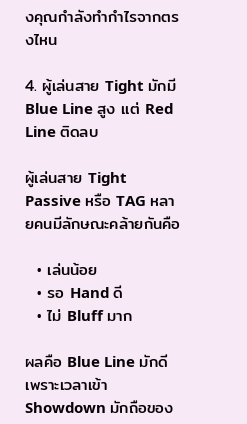งคุณกำลังทำกำไรจากตรงไหน

4. ผู้เล่นสาย Tight มักมี Blue Line สูง แต่ Red Line ติดลบ

ผู้เล่นสาย Tight Passive หรือ TAG หลายคนมีลักษณะคล้ายกันคือ

  • เล่นน้อย
  • รอ Hand ดี
  • ไม่ Bluff มาก

ผลคือ Blue Line มักดี เพราะเวลาเข้า Showdown มักถือของ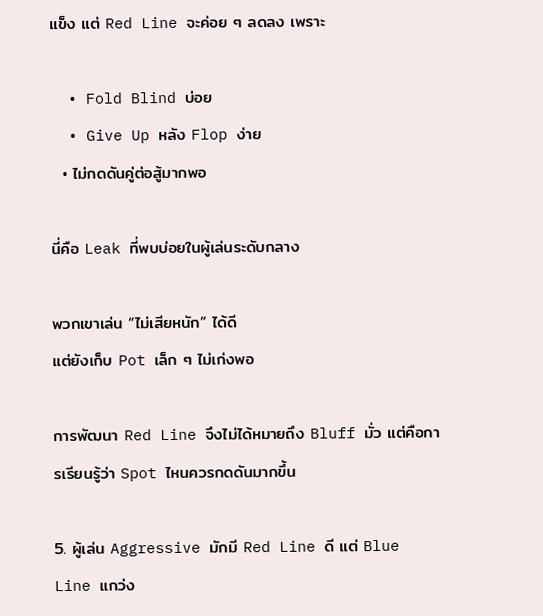แข็ง แต่ Red Line จะค่อย ๆ ลดลง เพราะ

  • Fold Blind บ่อย
  • Give Up หลัง Flop ง่าย
  • ไม่กดดันคู่ต่อสู้มากพอ

นี่คือ Leak ที่พบบ่อยในผู้เล่นระดับกลาง

พวกเขาเล่น “ไม่เสียหนัก” ได้ดี
แต่ยังเก็บ Pot เล็ก ๆ ไม่เก่งพอ

การพัฒนา Red Line จึงไม่ได้หมายถึง Bluff มั่ว แต่คือการเรียนรู้ว่า Spot ไหนควรกดดันมากขึ้น

5. ผู้เล่น Aggressive มักมี Red Line ดี แต่ Blue Line แกว่ง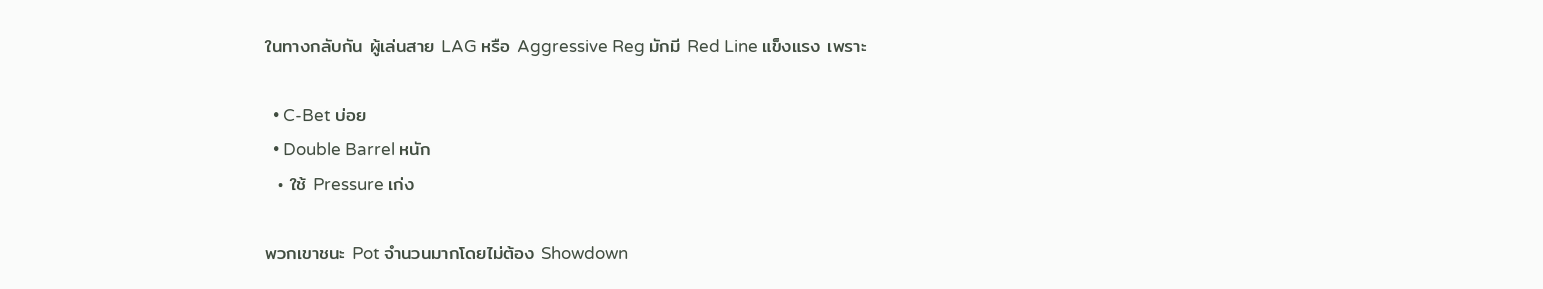ในทางกลับกัน ผู้เล่นสาย LAG หรือ Aggressive Reg มักมี Red Line แข็งแรง เพราะ

  • C-Bet บ่อย
  • Double Barrel หนัก
  • ใช้ Pressure เก่ง

พวกเขาชนะ Pot จำนวนมากโดยไม่ต้อง Showdown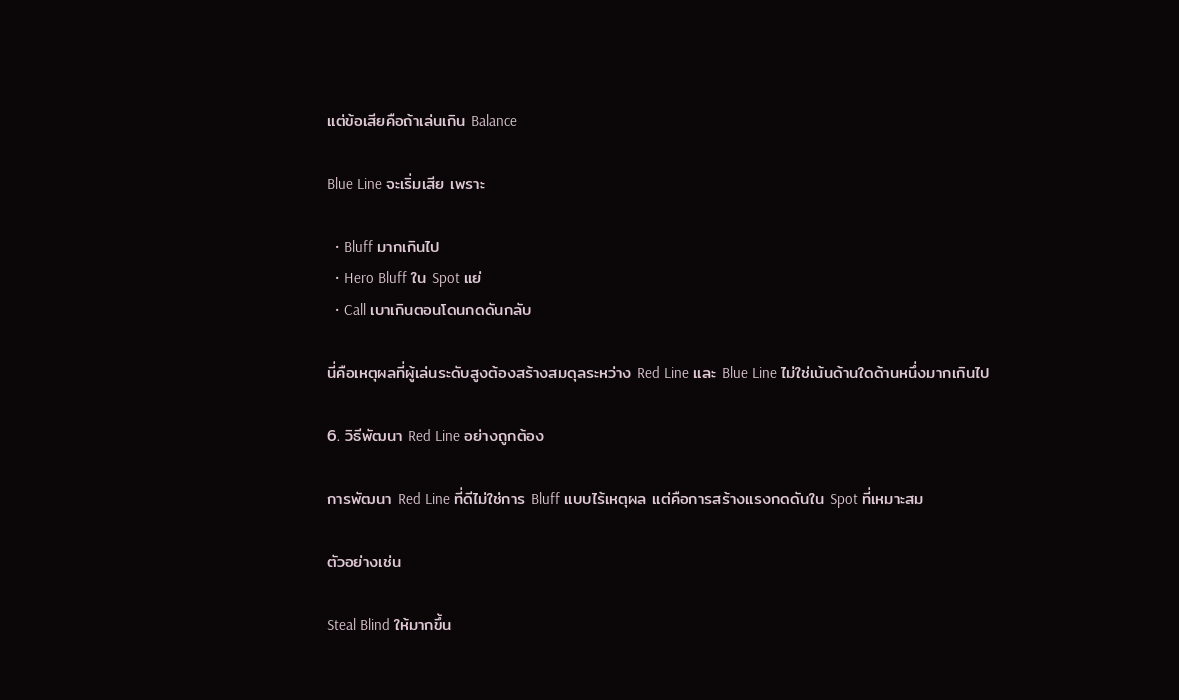แต่ข้อเสียคือถ้าเล่นเกิน Balance

Blue Line จะเริ่มเสีย เพราะ

  • Bluff มากเกินไป
  • Hero Bluff ใน Spot แย่
  • Call เบาเกินตอนโดนกดดันกลับ

นี่คือเหตุผลที่ผู้เล่นระดับสูงต้องสร้างสมดุลระหว่าง Red Line และ Blue Line ไม่ใช่เน้นด้านใดด้านหนึ่งมากเกินไป

6. วิธีพัฒนา Red Line อย่างถูกต้อง

การพัฒนา Red Line ที่ดีไม่ใช่การ Bluff แบบไร้เหตุผล แต่คือการสร้างแรงกดดันใน Spot ที่เหมาะสม

ตัวอย่างเช่น

Steal Blind ให้มากขึ้น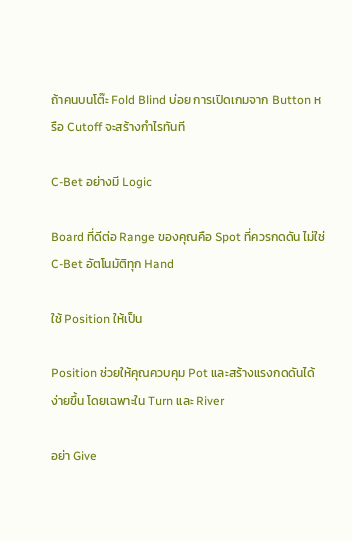ถ้าคนบนโต๊ะ Fold Blind บ่อย การเปิดเกมจาก Button หรือ Cutoff จะสร้างกำไรทันที

C-Bet อย่างมี Logic

Board ที่ดีต่อ Range ของคุณคือ Spot ที่ควรกดดัน ไม่ใช่ C-Bet อัตโนมัติทุก Hand

ใช้ Position ให้เป็น

Position ช่วยให้คุณควบคุม Pot และสร้างแรงกดดันได้ง่ายขึ้น โดยเฉพาะใน Turn และ River

อย่า Give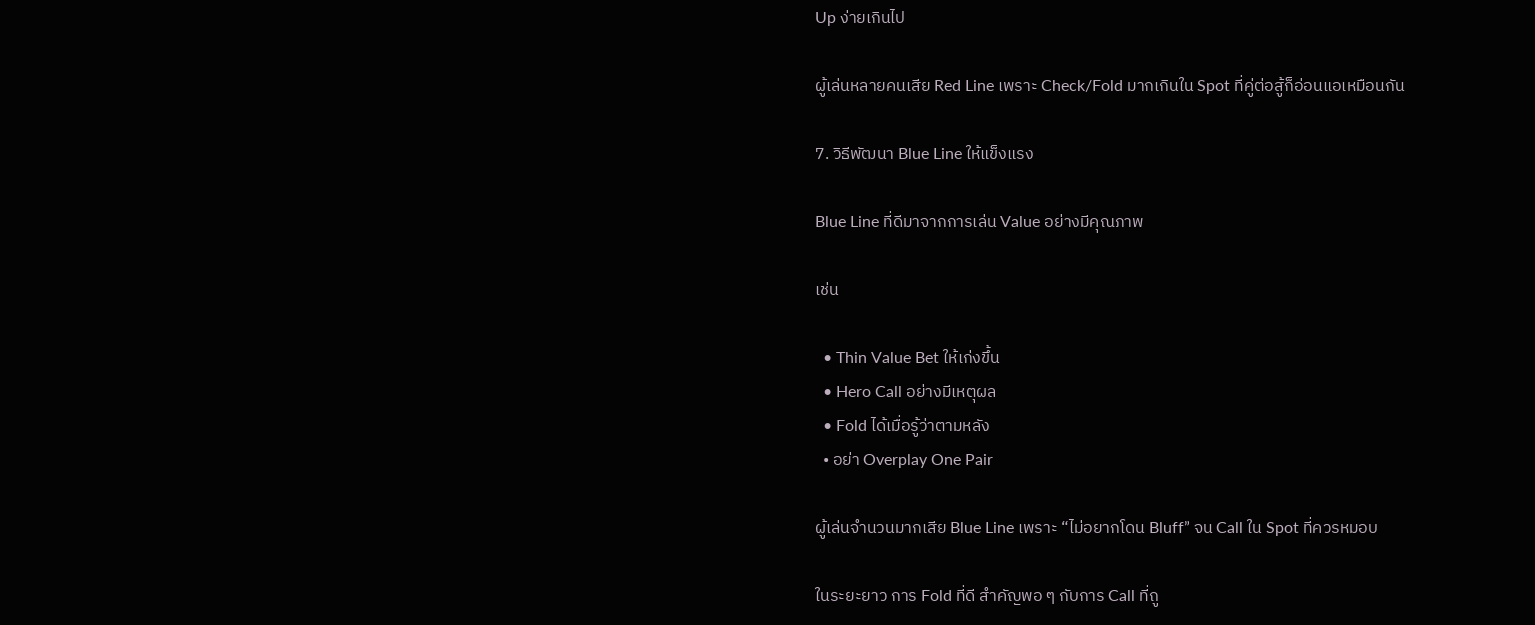Up ง่ายเกินไป

ผู้เล่นหลายคนเสีย Red Line เพราะ Check/Fold มากเกินใน Spot ที่คู่ต่อสู้ก็อ่อนแอเหมือนกัน

7. วิธีพัฒนา Blue Line ให้แข็งแรง

Blue Line ที่ดีมาจากการเล่น Value อย่างมีคุณภาพ

เช่น

  • Thin Value Bet ให้เก่งขึ้น
  • Hero Call อย่างมีเหตุผล
  • Fold ได้เมื่อรู้ว่าตามหลัง
  • อย่า Overplay One Pair

ผู้เล่นจำนวนมากเสีย Blue Line เพราะ “ไม่อยากโดน Bluff” จน Call ใน Spot ที่ควรหมอบ

ในระยะยาว การ Fold ที่ดี สำคัญพอ ๆ กับการ Call ที่ถู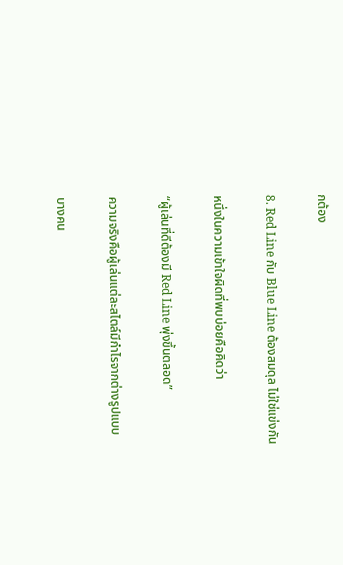กต้อง

8. Red Line กับ Blue Line ต้องสมดุล ไม่ใช่แข่งกัน

หนึ่งในความเข้าใจผิดที่พบบ่อยคือคิดว่า

“ผู้เล่นที่ดีต้องมี Red Line พุ่งขึ้นตลอด”

ความจริงคือผู้เล่นแต่ละสไตล์มีกำไรจากต่างรูปแบบ

บางคน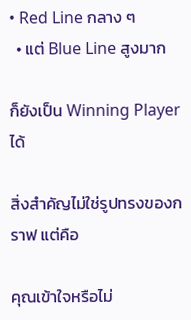• Red Line กลาง ๆ
  • แต่ Blue Line สูงมาก

ก็ยังเป็น Winning Player ได้

สิ่งสำคัญไม่ใช่รูปทรงของกราฟ แต่คือ

คุณเข้าใจหรือไม่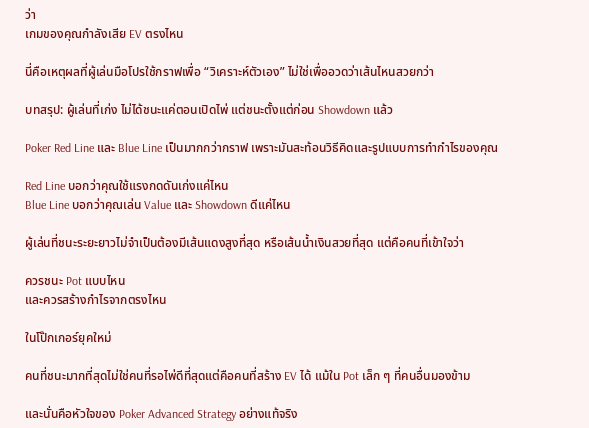ว่า
เกมของคุณกำลังเสีย EV ตรงไหน

นี่คือเหตุผลที่ผู้เล่นมือโปรใช้กราฟเพื่อ “วิเคราะห์ตัวเอง” ไม่ใช่เพื่ออวดว่าเส้นไหนสวยกว่า

บทสรุป: ผู้เล่นที่เก่ง ไม่ได้ชนะแค่ตอนเปิดไพ่ แต่ชนะตั้งแต่ก่อน Showdown แล้ว

Poker Red Line และ Blue Line เป็นมากกว่ากราฟ เพราะมันสะท้อนวิธีคิดและรูปแบบการทำกำไรของคุณ

Red Line บอกว่าคุณใช้แรงกดดันเก่งแค่ไหน
Blue Line บอกว่าคุณเล่น Value และ Showdown ดีแค่ไหน

ผู้เล่นที่ชนะระยะยาวไม่จำเป็นต้องมีเส้นแดงสูงที่สุด หรือเส้นน้ำเงินสวยที่สุด แต่คือคนที่เข้าใจว่า

ควรชนะ Pot แบบไหน
และควรสร้างกำไรจากตรงไหน

ในโป๊กเกอร์ยุคใหม่

คนที่ชนะมากที่สุดไม่ใช่คนที่รอไพ่ดีที่สุดแต่คือคนที่สร้าง EV ได้ แม้ใน Pot เล็ก ๆ ที่คนอื่นมองข้าม

และนั่นคือหัวใจของ Poker Advanced Strategy อย่างแท้จริง